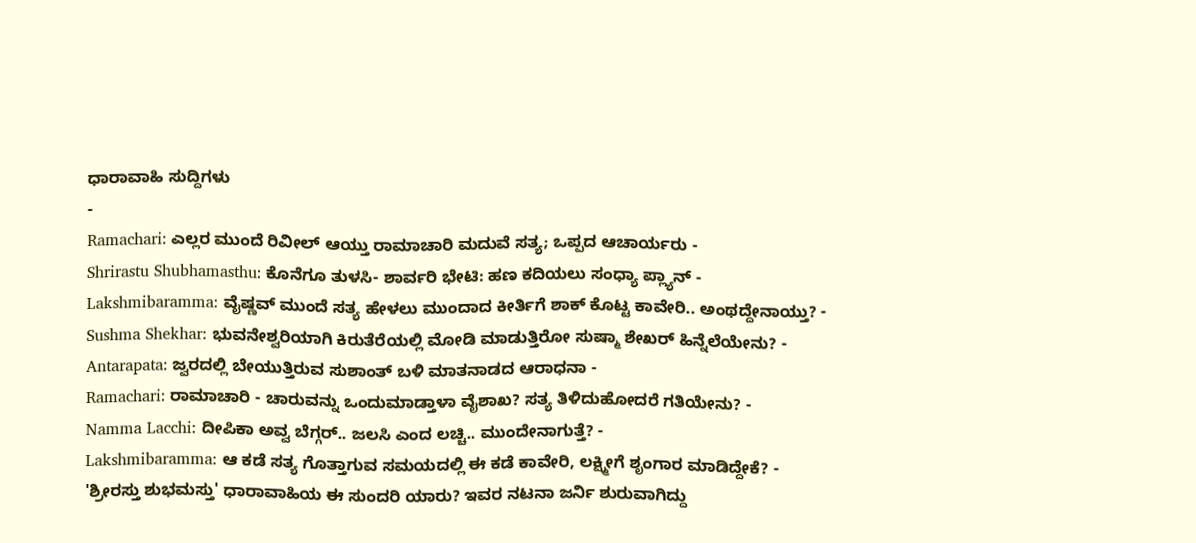ಧಾರಾವಾಹಿ ಸುದ್ದಿಗಳು
-
Ramachari: ಎಲ್ಲರ ಮುಂದೆ ರಿವೀಲ್ ಆಯ್ತು ರಾಮಾಚಾರಿ ಮದುವೆ ಸತ್ಯ; ಒಪ್ಪದ ಆಚಾರ್ಯರು -
Shrirastu Shubhamasthu: ಕೊನೆಗೂ ತುಳಸಿ- ಶಾರ್ವರಿ ಭೇಟಿ: ಹಣ ಕದಿಯಲು ಸಂಧ್ಯಾ ಪ್ಲ್ಯಾನ್ -
Lakshmibaramma: ವೈಷ್ಣವ್ ಮುಂದೆ ಸತ್ಯ ಹೇಳಲು ಮುಂದಾದ ಕೀರ್ತಿಗೆ ಶಾಕ್ ಕೊಟ್ಟ ಕಾವೇರಿ.. ಅಂಥದ್ದೇನಾಯ್ತು? -
Sushma Shekhar: ಭುವನೇಶ್ವರಿಯಾಗಿ ಕಿರುತೆರೆಯಲ್ಲಿ ಮೋಡಿ ಮಾಡುತ್ತಿರೋ ಸುಷ್ಮಾ ಶೇಖರ್ ಹಿನ್ನೆಲೆಯೇನು? -
Antarapata: ಜ್ವರದಲ್ಲಿ ಬೇಯುತ್ತಿರುವ ಸುಶಾಂತ್ ಬಳಿ ಮಾತನಾಡದ ಆರಾಧನಾ -
Ramachari: ರಾಮಾಚಾರಿ - ಚಾರುವನ್ನು ಒಂದುಮಾಡ್ತಾಳಾ ವೈಶಾಖ? ಸತ್ಯ ತಿಳಿದುಹೋದರೆ ಗತಿಯೇನು? -
Namma Lacchi: ದೀಪಿಕಾ ಅವ್ವ ಬೆಗ್ಗರ್.. ಜಲಸಿ ಎಂದ ಲಚ್ಚಿ.. ಮುಂದೇನಾಗುತ್ತೆ? -
Lakshmibaramma: ಆ ಕಡೆ ಸತ್ಯ ಗೊತ್ತಾಗುವ ಸಮಯದಲ್ಲಿ ಈ ಕಡೆ ಕಾವೇರಿ, ಲಕ್ಷ್ಮೀಗೆ ಶೃಂಗಾರ ಮಾಡಿದ್ದೇಕೆ? -
'ಶ್ರೀರಸ್ತು ಶುಭಮಸ್ತು' ಧಾರಾವಾಹಿಯ ಈ ಸುಂದರಿ ಯಾರು? ಇವರ ನಟನಾ ಜರ್ನಿ ಶುರುವಾಗಿದ್ದು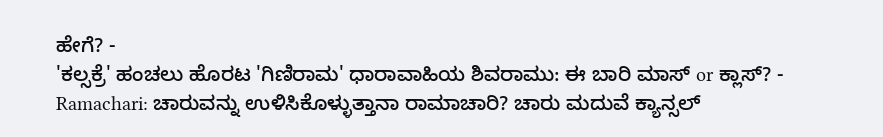ಹೇಗೆ? -
'ಕಲ್ಸಕ್ರೆ' ಹಂಚಲು ಹೊರಟ 'ಗಿಣಿರಾಮ' ಧಾರಾವಾಹಿಯ ಶಿವರಾಮು: ಈ ಬಾರಿ ಮಾಸ್ or ಕ್ಲಾಸ್? -
Ramachari: ಚಾರುವನ್ನು ಉಳಿಸಿಕೊಳ್ಳುತ್ತಾನಾ ರಾಮಾಚಾರಿ? ಚಾರು ಮದುವೆ ಕ್ಯಾನ್ಸಲ್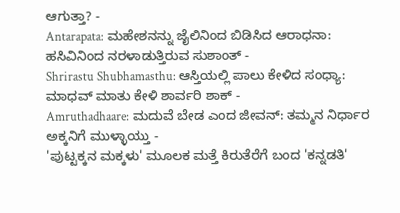ಆಗುತ್ತಾ? -
Antarapata: ಮಹೇಶನನ್ನು ಜೈಲಿನಿಂದ ಬಿಡಿಸಿದ ಆರಾಧನಾ: ಹಸಿವಿನಿಂದ ನರಳಾಡುತ್ತಿರುವ ಸುಶಾಂತ್ -
Shrirastu Shubhamasthu: ಆಸ್ತಿಯಲ್ಲಿ ಪಾಲು ಕೇಳಿದ ಸಂಧ್ಯಾ: ಮಾಧವ್ ಮಾತು ಕೇಳಿ ಶಾರ್ವರಿ ಶಾಕ್ -
Amruthadhaare: ಮದುವೆ ಬೇಡ ಎಂದ ಜೀವನ್: ತಮ್ಮನ ನಿರ್ಧಾರ ಅಕ್ಕನಿಗೆ ಮುಳ್ಳಾಯ್ತು -
'ಪುಟ್ಟಕ್ಕನ ಮಕ್ಕಳು' ಮೂಲಕ ಮತ್ತೆ ಕಿರುತೆರೆಗೆ ಬಂದ 'ಕನ್ನಡತಿ'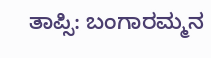ತಾಪ್ಸಿ: ಬಂಗಾರಮ್ಮನ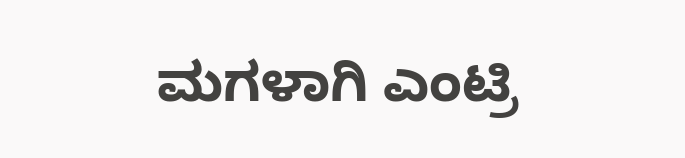ಮಗಳಾಗಿ ಎಂಟ್ರಿ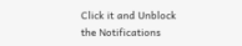Click it and Unblock the Notifications